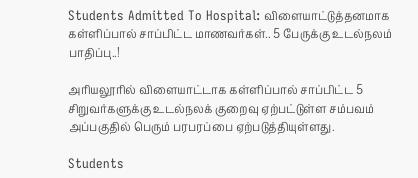Students Admitted To Hospital: விளையாட்டுத்தனமாக கள்ளிப்பால் சாப்பிட்ட மாணவர்கள்.. 5 பேருக்கு உடல்நலம் பாதிப்பு..!

அரியலூரில் விளையாட்டாக கள்ளிப்பால் சாப்பிட்ட 5 சிறுவர்களுக்கு உடல்நலக் குறைவு ஏற்பட்டுள்ள சம்பவம் அப்பகுதில் பெரும் பரபரப்பை ஏற்படுத்தியுள்ளது.

Students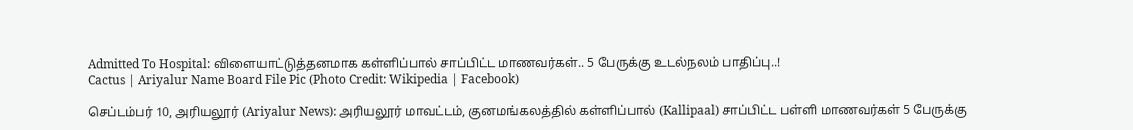Admitted To Hospital: விளையாட்டுத்தனமாக கள்ளிப்பால் சாப்பிட்ட மாணவர்கள்.. 5 பேருக்கு உடல்நலம் பாதிப்பு..!
Cactus | Ariyalur Name Board File Pic (Photo Credit: Wikipedia | Facebook)

செப்டம்பர் 10, அரியலூர் (Ariyalur News): அரியலூர் மாவட்டம், குனமங்கலத்தில் கள்ளிப்பால் (Kallipaal) சாப்பிட்ட பள்ளி மாணவர்கள் 5 பேருக்கு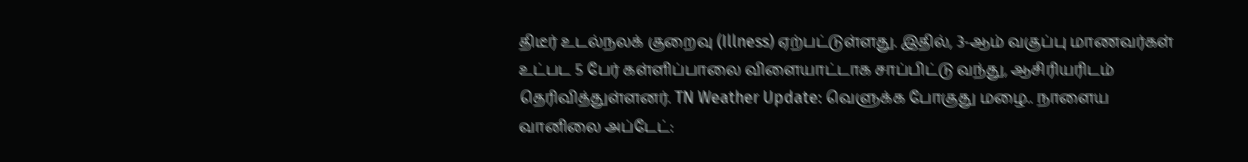திடீர் உடல்நலக் குறைவு (Illness) ஏற்பட்டுள்ளது. இதில், 3-ஆம் வகுப்பு மாணவர்கள் உட்பட 5 பேர் கள்ளிப்பாலை விளையாட்டாக சாப்பிட்டு வந்து, ஆசிரியரிடம் தெரிவித்துள்ளனர். TN Weather Update: வெளுக்க போகுது மழை.. நாளைய வானிலை அப்டேட்: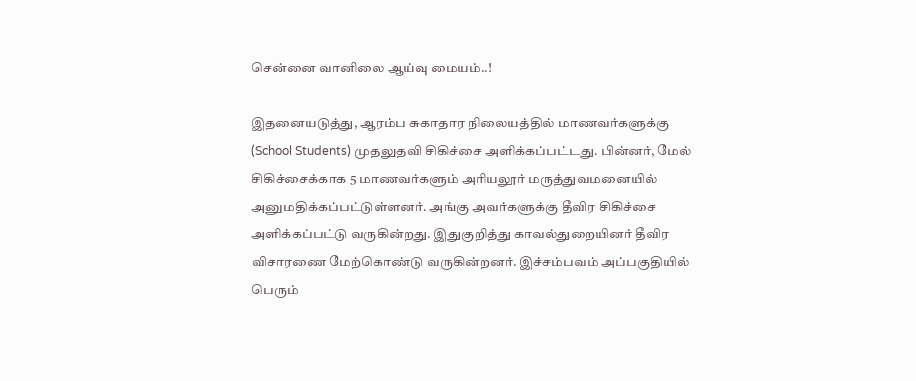சென்னை வானிலை ஆய்வு மையம்..!

இதனையடுத்து, ஆரம்ப சுகாதார நிலையத்தில் மாணவர்களுக்கு (School Students) முதலுதவி சிகிச்சை அளிக்கப்பட்டது. பின்னர், மேல் சிகிச்சைக்காக 5 மாணவர்களும் அரியலூர் மருத்துவமனையில் அனுமதிக்கப்பட்டுள்ளனர். அங்கு அவர்களுக்கு தீவிர சிகிச்சை அளிக்கப்பட்டு வருகின்றது. இதுகுறித்து காவல்துறையினர் தீவிர விசாரணை மேற்கொண்டு வருகின்றனர். இச்சம்பவம் அப்பகுதியில் பெரும்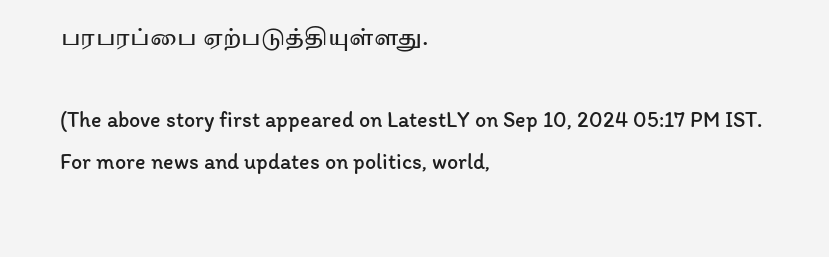பரபரப்பை ஏற்படுத்தியுள்ளது.

(The above story first appeared on LatestLY on Sep 10, 2024 05:17 PM IST. For more news and updates on politics, world,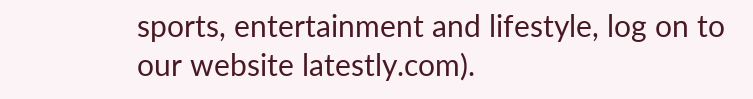sports, entertainment and lifestyle, log on to our website latestly.com).